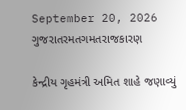September 20, 2026
ગુજરાતરમતગમતરાજકારણ

કેન્દ્રીય ગૃહમંત્રી અમિત શાહે જણાવ્યું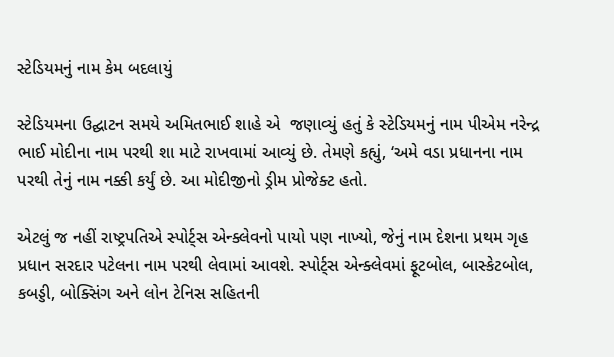સ્ટેડિયમનું નામ કેમ બદલાયું

સ્ટેડિયમના ઉદ્ઘાટન સમયે અમિતભાઈ શાહે એ  જણાવ્યું હતું કે સ્ટેડિયમનું નામ પીએમ નરેન્દ્ર ભાઈ મોદીના નામ પરથી શા માટે રાખવામાં આવ્યું છે. તેમણે કહ્યું, ‘અમે વડા પ્રધાનના નામ પરથી તેનું નામ નક્કી કર્યું છે. આ મોદીજીનો ડ્રીમ પ્રોજેક્ટ હતો.

એટલું જ નહીં રાષ્ટ્રપતિએ સ્પોર્ટ્સ એન્ક્લેવનો પાયો પણ નાખ્યો, જેનું નામ દેશના પ્રથમ ગૃહ પ્રધાન સરદાર પટેલના નામ પરથી લેવામાં આવશે. સ્પોર્ટ્સ એન્ક્લેવમાં ફૂટબોલ, બાસ્કેટબોલ, કબડ્ડી, બોક્સિંગ અને લોન ટેનિસ સહિતની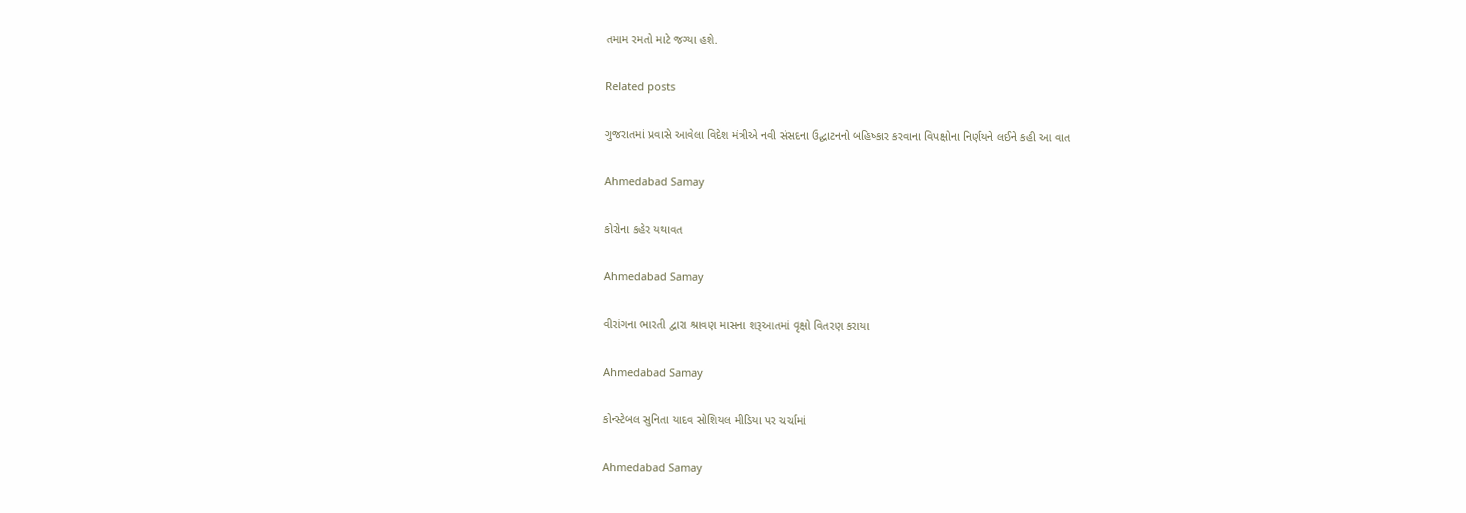તમામ રમતો માટે જગ્યા હશે.

Related posts

ગુજરાતમાં પ્રવાસે આવેલા વિદેશ મંત્રીએ નવી સંસદના ઉદ્ઘાટનનો બહિષ્કાર કરવાના વિપક્ષોના નિર્ણયને લઈને કહી આ વાત

Ahmedabad Samay

કોરોના કહેર યથાવત

Ahmedabad Samay

વીરાંગના ભારતી દ્વારા શ્રાવણ માસના શરૂઆતમાં વૃક્ષો વિતરણ કરાયા

Ahmedabad Samay

કોન્સ્ટેબલ સુનિતા યાદવ સોશિયલ મીડિયા પર ચર્ચામાં

Ahmedabad Samay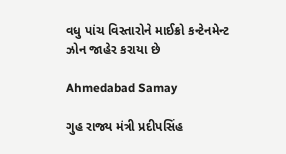વધુ પાંચ વિસ્તારોને માઈક્રો કન્ટેનમેન્ટ ઝોન જાહેર કરાયા છે

Ahmedabad Samay

ગુહ રાજ્ય મંત્રી પ્રદીપસિંહ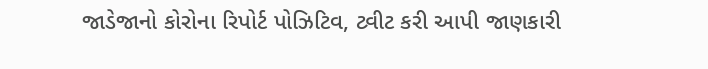જાડેજાનો કોરોના રિપોર્ટ પોઝિટિવ, ટ્વીટ કરી આપી જાણકારી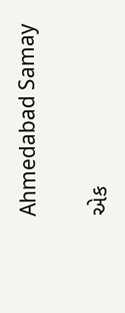Ahmedabad Samay

એક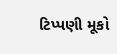ટિપ્પણી મૂકો